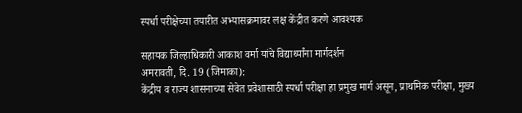स्पर्धा परीक्षेच्या तयारीत अभ्यासक्रमावर लक्ष केंद्रीत करणे आवश्यक

सहायक जिल्हाधिकारी आकाश वर्मा यांचे विद्यार्थ्यांना मार्गदर्शन
अमरावती, दि. 19 (जिमाका):
केंद्रीय व राज्य शासनाच्या सेवेत प्रवेशासाठी स्पर्धा परीक्षा हा प्रमुख मार्ग असून, प्राथमिक परीक्षा, मुख्य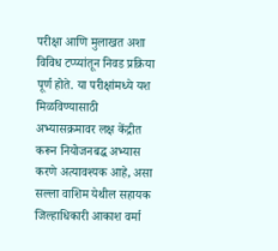परीक्षा आणि मुलाखत अशा विविध टप्प्यांतून निवड प्रक्रिया पूर्ण होते. या परीक्षांमध्ये यश मिळविण्यासाठी अभ्यासक्रमावर लक्ष केंद्रीत करून नियोजनबद्ध अभ्यास करणे अत्यावश्यक आहे, असा सल्ला वाशिम येथील सहायक जिल्हाधिकारी आकाश वर्मा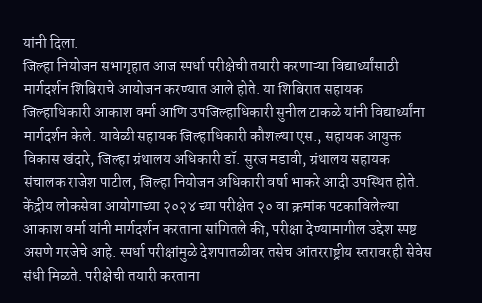यांनी दिला.
जिल्हा नियोजन सभागृहात आज स्पर्धा परीक्षेची तयारी करणाऱ्या विद्यार्थ्यांसाठी मार्गदर्शन शिबिराचे आयोजन करण्यात आले होते. या शिबिरात सहायक जिल्हाधिकारी आकाश वर्मा आणि उपजिल्हाधिकारी सुनील टाकळे यांनी विद्यार्थ्यांना मार्गदर्शन केले. यावेळी सहायक जिल्हाधिकारी कौशल्या एस., सहायक आयुक्त विकास खंदारे, जिल्हा ग्रंथालय अधिकारी डॉ. सुरज मडावी, ग्रंथालय सहायक संचालक राजेश पाटील, जिल्हा नियोजन अधिकारी वर्षा भाकरे आदी उपस्थित होते.
केंद्रीय लोकसेवा आयोगाच्या २०२४ च्या परीक्षेत २० वा क्रमांक पटकाविलेल्या आकाश वर्मा यांनी मार्गदर्शन करताना सांगितले की, परीक्षा देण्यामागील उद्देश स्पष्ट असणे गरजेचे आहे. स्पर्धा परीक्षांमुळे देशपातळीवर तसेच आंतरराष्ट्रीय स्तरावरही सेवेस संधी मिळते. परीक्षेची तयारी करताना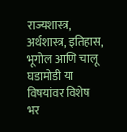राज्यशास्त्र, अर्थशास्त्र, इतिहास, भूगोल आणि चालू घडामोडी या विषयांवर विशेष भर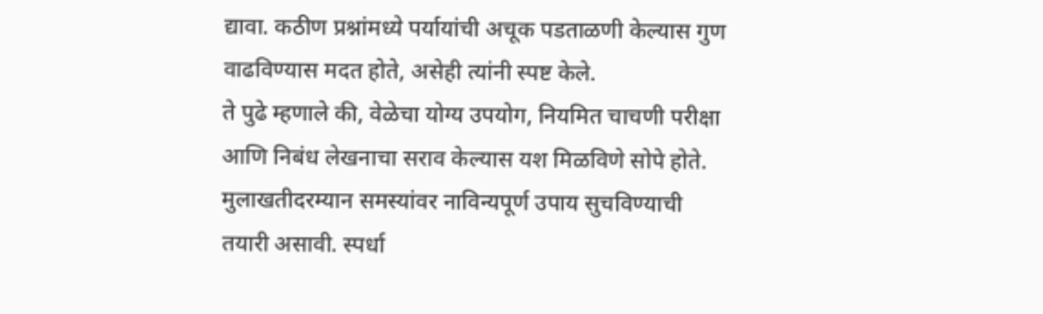द्यावा. कठीण प्रश्नांमध्ये पर्यायांची अचूक पडताळणी केल्यास गुण वाढविण्यास मदत होते, असेही त्यांनी स्पष्ट केले.
ते पुढे म्हणाले की, वेळेचा योग्य उपयोग, नियमित चाचणी परीक्षा आणि निबंध लेखनाचा सराव केल्यास यश मिळविणे सोपे होते. मुलाखतीदरम्यान समस्यांवर नाविन्यपूर्ण उपाय सुचविण्याची तयारी असावी. स्पर्धा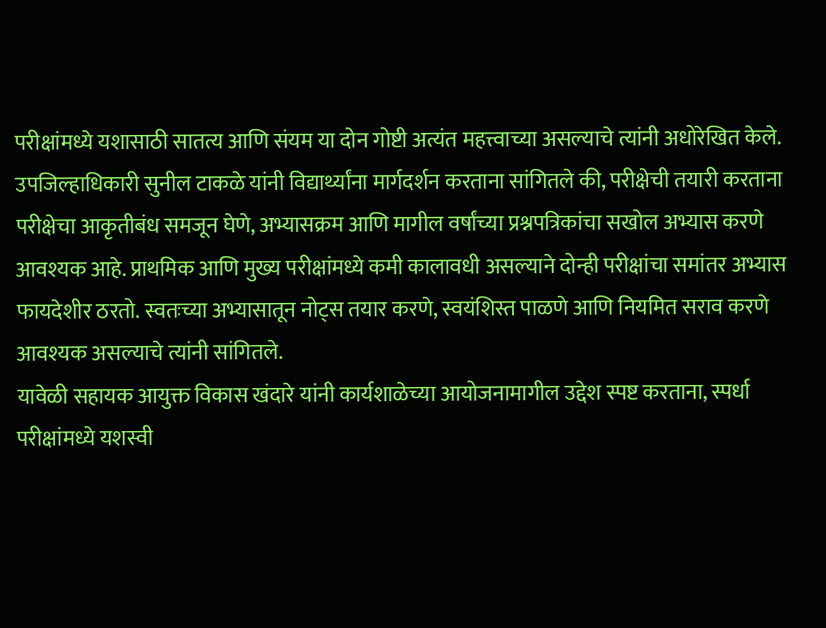परीक्षांमध्ये यशासाठी सातत्य आणि संयम या दोन गोष्टी अत्यंत महत्त्वाच्या असल्याचे त्यांनी अधोरेखित केले.
उपजिल्हाधिकारी सुनील टाकळे यांनी विद्यार्थ्यांना मार्गदर्शन करताना सांगितले की, परीक्षेची तयारी करताना परीक्षेचा आकृतीबंध समजून घेणे, अभ्यासक्रम आणि मागील वर्षांच्या प्रश्नपत्रिकांचा सखोल अभ्यास करणे आवश्यक आहे. प्राथमिक आणि मुख्य परीक्षांमध्ये कमी कालावधी असल्याने दोन्ही परीक्षांचा समांतर अभ्यास फायदेशीर ठरतो. स्वतःच्या अभ्यासातून नोट्स तयार करणे, स्वयंशिस्त पाळणे आणि नियमित सराव करणे आवश्यक असल्याचे त्यांनी सांगितले.
यावेळी सहायक आयुक्त विकास खंदारे यांनी कार्यशाळेच्या आयोजनामागील उद्देश स्पष्ट करताना, स्पर्धा परीक्षांमध्ये यशस्वी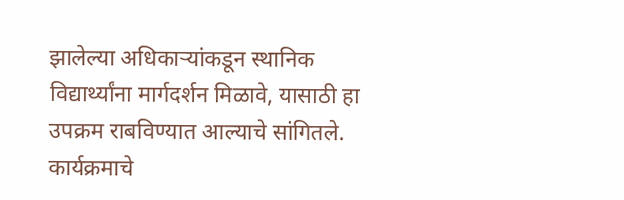झालेल्या अधिकाऱ्यांकडून स्थानिक विद्यार्थ्यांना मार्गदर्शन मिळावे, यासाठी हा उपक्रम राबविण्यात आल्याचे सांगितले.
कार्यक्रमाचे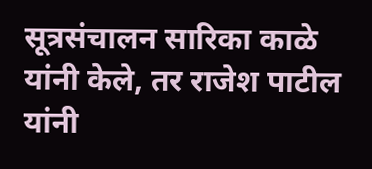सूत्रसंचालन सारिका काळे यांनी केले, तर राजेश पाटील यांनी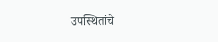उपस्थितांचे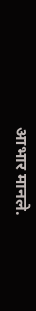आभार मानले.